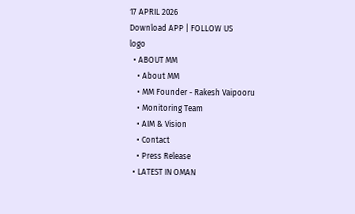17 APRIL 2026
Download APP | FOLLOW US
logo
  • ABOUT MM
    • About MM
    • MM Founder - Rakesh Vaipooru
    • Monitoring Team
    • AIM & Vision
    • Contact
    • Press Release
  • LATEST IN OMAN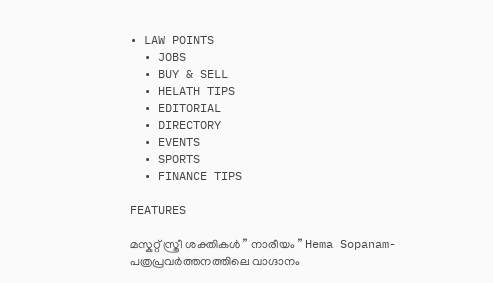• LAW POINTS
  • JOBS
  • BUY & SELL
  • HELATH TIPS
  • EDITORIAL
  • DIRECTORY
  • EVENTS
  • SPORTS
  • FINANCE TIPS

FEATURES

മസ്കറ്റ് സ്ത്രീ ശക്തികൾ ” നാരീയം ” Hema Sopanam- പത്രപ്രവർത്തനത്തിലെ വാഗ്ദാനം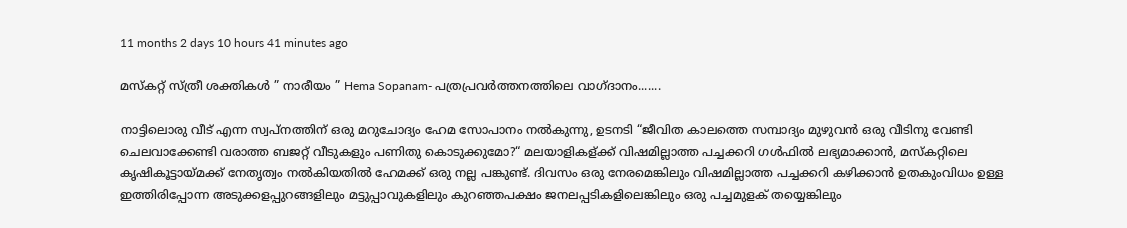11 months 2 days 10 hours 41 minutes ago

മസ്കറ്റ് സ്ത്രീ ശക്തികൾ ” നാരീയം ” Hema Sopanam- പത്രപ്രവർത്തനത്തിലെ വാഗ്ദാനം.......

നാട്ടിലൊരു വീട് എന്ന സ്വപ്നത്തിന് ഒരു മറുചോദ്യം ഹേമ സോപാനം നൽകുന്നു, ഉടനടി “ജീവിത കാലത്തെ സമ്പാദ്യം മുഴുവൻ ഒരു വീടിനു വേണ്ടി ചെലവാക്കേണ്ടി വരാത്ത ബജറ്റ് വീടുകളും പണിതു കൊടുക്കുമോ?“ മലയാളികള്ക്ക് വിഷമില്ലാത്ത പച്ചക്കറി ഗൾഫിൽ ലഭ്യമാക്കാൻ, മസ്കറ്റിലെ കൃഷികൂട്ടായ്മക്ക് നേതൃത്വം നൽകിയതിൽ ഹേമക്ക് ഒരു നല്ല പങ്കുണ്ട്. ദിവസം ഒരു നേരമെങ്കിലും വിഷമില്ലാത്ത പച്ചക്കറി കഴിക്കാൻ ഉതകുംവിധം ഉള്ള ഇത്തിരിപ്പോന്ന അടുക്കളപ്പുറങ്ങളിലും മട്ടുപ്പാവുകളിലും കുറഞ്ഞപക്ഷം ജനലപ്പടികളിലെങ്കിലും ഒരു പച്ചമുളക് തയ്യെങ്കിലും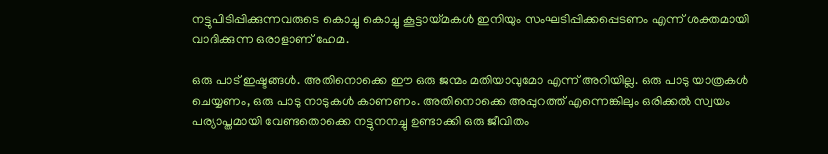നട്ടുപിടിപ്പിക്കുന്നവരുടെ കൊച്ചു കൊച്ചു കൂട്ടായ്മകൾ ഇനിയും സംഘടിപ്പിക്കപ്പെടണം എന്ന് ശക്തമായി വാദിക്കുന്ന ഒരാളാണ് ഹേമ.

ഒരു പാട് ഇഷ്ടങ്ങൾ. അതിനൊക്കെ ഈ ഒരു ജന്മം മതിയാവുമോ എന്ന് അറിയില്ല. ഒരു പാടു യാത്രകൾ ചെയ്യണം, ഒരു പാടു നാടുകൾ കാണണം. അതിനൊക്കെ അപ്പുറത്ത് എന്നെങ്കിലും ഒരിക്കൽ സ്വയം പര്യാപ്തമായി വേണ്ടതൊക്കെ നട്ടുനനച്ചു ഉണ്ടാക്കി ഒരു ജീവിതം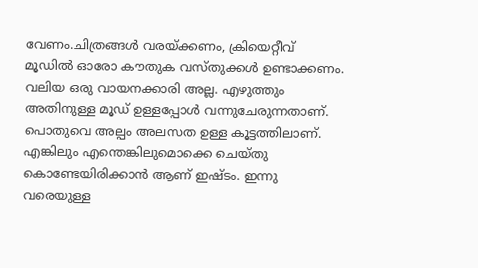വേണം.ചിത്രങ്ങൾ വരയ്ക്കണം, ക്രിയെറ്റീവ് മൂഡിൽ ഓരോ കൗതുക വസ്തുക്കൾ ഉണ്ടാക്കണം. വലിയ ഒരു വായനക്കാരി അല്ല. എഴുത്തും അതിനുള്ള മൂഡ്‌ ഉള്ളപ്പോൾ വന്നുചേരുന്നതാണ്. പൊതുവെ അല്പം അലസത ഉള്ള കൂട്ടത്തിലാണ്. എങ്കിലും എന്തെങ്കിലുമൊക്കെ ചെയ്തു കൊണ്ടേയിരിക്കാൻ ആണ് ഇഷ്ടം. ഇന്നു വരെയുള്ള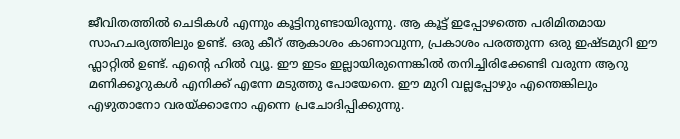ജീവിതത്തിൽ ചെടികൾ എന്നും കൂട്ടിനുണ്ടായിരുന്നു. ആ കൂട്ട് ഇപ്പോഴത്തെ പരിമിതമായ സാഹചര്യത്തിലും ഉണ്ട്. ഒരു കീറ് ആകാശം കാണാവുന്ന, പ്രകാശം പരത്തുന്ന ഒരു ഇഷ്ടമുറി ഈ ഫ്ലാറ്റിൽ ഉണ്ട്. എന്റെ ഹിൽ വ്യൂ. ഈ ഇടം ഇല്ലായിരുന്നെങ്കിൽ തനിച്ചിരിക്കേണ്ടി വരുന്ന ആറു മണിക്കൂറുകൾ എനിക്ക് എന്നേ മടുത്തു പോയേനെ. ഈ മുറി വല്ലപ്പോഴും എന്തെങ്കിലും എഴുതാനോ വരയ്ക്കാനോ എന്നെ പ്രചോദിപ്പിക്കുന്നു.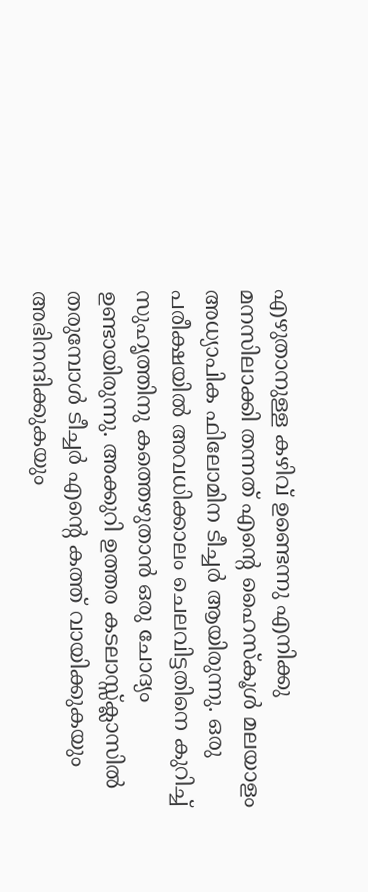എഴുതാനുള്ള കഴിവ് ഉണ്ടെന്നു എനിക്കു മനസിലാക്കി തന്നത് എന്റെ ഹൈസ്കൂൾ മലയാളം അധ്യാപിക ഫിലോമിന ടീച്ചർ ആയിരുന്നു. ഒരു പരീക്ഷയിൽ അവധിക്കാലം ചെലവിട്ടതിനെ കുറിച്ച് സുഹൃത്തിനു കത്തെഴുതാൻ ഒരു ചോദ്യം ഉണ്ടായിരുന്നു. അക്കുറി ഉത്തര കടലാസ്സ്‌ക്ലാസിൽ തരുമ്പോൾ ടീച്ചർ എന്റെ കത്ത് വായിക്കുകയും അഭിനന്ദിക്കുകയും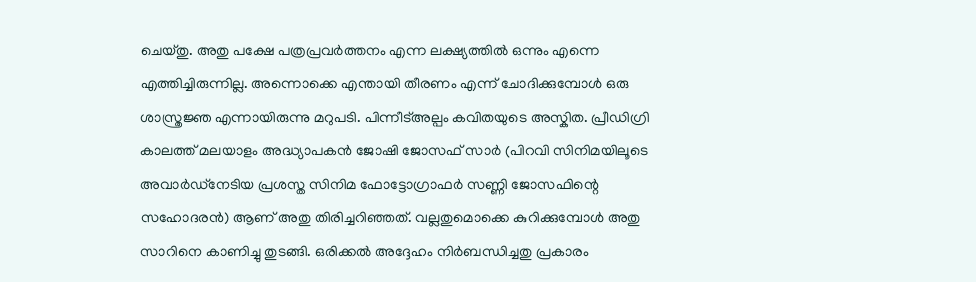ചെയ്തു. അതു പക്ഷേ പത്രപ്രവർത്തനം എന്ന ലക്ഷ്യത്തിൽ ഒന്നും എന്നെ എത്തിച്ചിരുന്നില്ല. അന്നൊക്കെ എന്തായി തീരണം എന്ന് ചോദിക്കുമ്പോൾ ഒരു ശാസ്ത്രജ്ഞ എന്നായിരുന്നു മറുപടി. പിന്നീട്‌അല്പം കവിതയുടെ അസ്കിത. പ്രീഡിഗ്രി കാലത്ത് മലയാളം അദ്ധ്യാപകൻ ജോഷി ജോസഫ്‌ സാർ (പിറവി സിനിമയിലൂടെ അവാർഡ്‌നേടിയ പ്രശസ്ത സിനിമ ഫോട്ടോഗ്രാഫർ സണ്ണി ജോസഫിന്റെ സഹോദരൻ) ആണ് അതു തിരിച്ചറിഞ്ഞത്. വല്ലതുമൊക്കെ കുറിക്കുമ്പോൾ അതു സാറിനെ കാണിച്ചു തുടങ്ങി. ഒരിക്കൽ അദ്ദേഹം നിർബന്ധിച്ചതു പ്രകാരം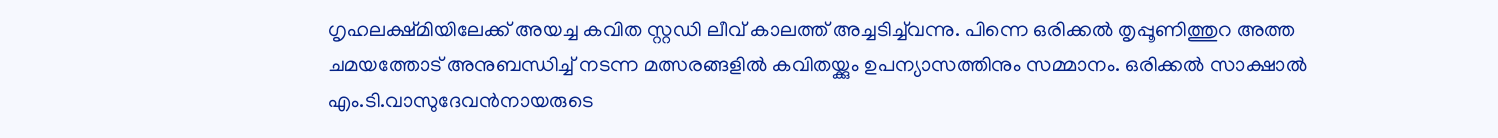ഗൃഹലക്ഷ്മിയിലേക്ക് അയച്ച കവിത സ്റ്റഡി ലീവ് കാലത്ത് അച്ചടിച്ച്‌വന്നു. പിന്നെ ഒരിക്കൽ തൃപ്പൂണിത്തുറ അത്ത ചമയത്തോട് അനുബന്ധിച്ച് നടന്ന മത്സരങ്ങളിൽ കവിതയ്ക്കും ഉപന്യാസത്തിനും സമ്മാനം. ഒരിക്കൽ സാക്ഷാൽ എം.ടി.വാസുദേവൻ‌നായരുടെ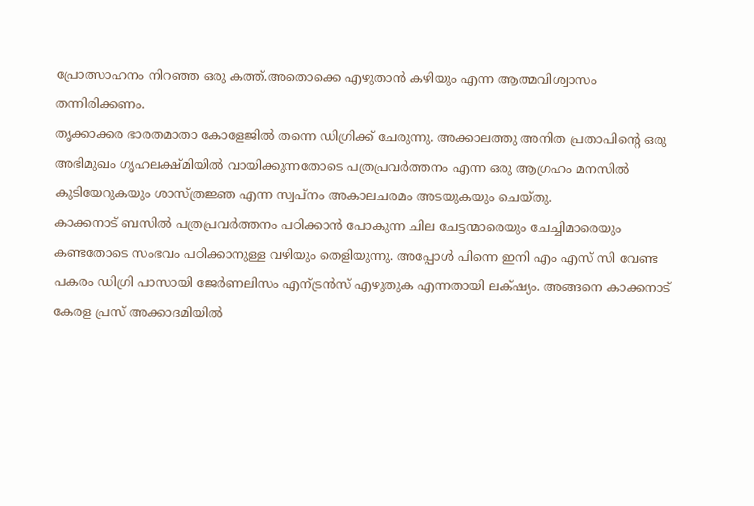പ്രോത്സാഹനം നിറഞ്ഞ ഒരു കത്ത്.അതൊക്കെ എഴുതാൻ കഴിയും എന്ന ആത്മവിശ്വാസം തന്നിരിക്കണം.
തൃക്കാക്കര ഭാരതമാതാ കോളേജിൽ തന്നെ ഡിഗ്രിക്ക് ചേരുന്നു. അക്കാലത്തു അനിത പ്രതാപിന്റെ ഒരു അഭിമുഖം ഗൃഹലക്ഷ്മിയിൽ വായിക്കുന്നതോടെ പത്രപ്രവർത്തനം എന്ന ഒരു ആഗ്രഹം മനസിൽ കുടിയേറുകയും ശാസ്ത്രജ്ഞ എന്ന സ്വപ്നം അകാലചരമം അടയുകയും ചെയ്തു.
കാക്കനാട് ബസിൽ പത്രപ്രവർത്തനം പഠിക്കാൻ പോകുന്ന ചില ചേട്ടന്മാരെയും ചേച്ചിമാരെയും കണ്ടതോടെ സംഭവം പഠിക്കാനുള്ള വഴിയും തെളിയുന്നു. അപ്പോൾ പിന്നെ ഇനി എം എസ് സി വേണ്ട പകരം ഡിഗ്രി പാസായി ജേർണലിസം എന്ട്രൻസ് എഴുതുക എന്നതായി ലക്‌ഷ്യം. അങ്ങനെ കാക്കനാട് കേരള പ്രസ്‌ അക്കാദമിയിൽ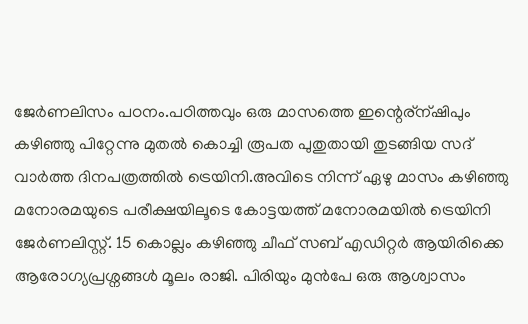ജേർണലിസം പഠനം.പഠിത്തവും ഒരു മാസത്തെ ഇന്റെര്ന്ഷിപും കഴിഞ്ഞു പിറ്റേന്നു മുതൽ കൊച്ചി രൂപത പുതുതായി തുടങ്ങിയ സദ്‌ വാർത്ത ദിനപത്രത്തിൽ ട്രെയിനി.അവിടെ നിന്ന് ഏഴു മാസം കഴിഞ്ഞു മനോരമയുടെ പരീക്ഷയിലൂടെ കോട്ടയത്ത്‌ മനോരമയിൽ ട്രെയിനി ജേർണലിസ്റ്റ്. 15 കൊല്ലം കഴിഞ്ഞു ചീഫ് സബ് എഡിറ്റർ ആയിരിക്കെ ആരോഗ്യപ്രശ്നങ്ങൾ മൂലം രാജി. പിരിയും മുൻപേ ഒരു ആശ്വാസം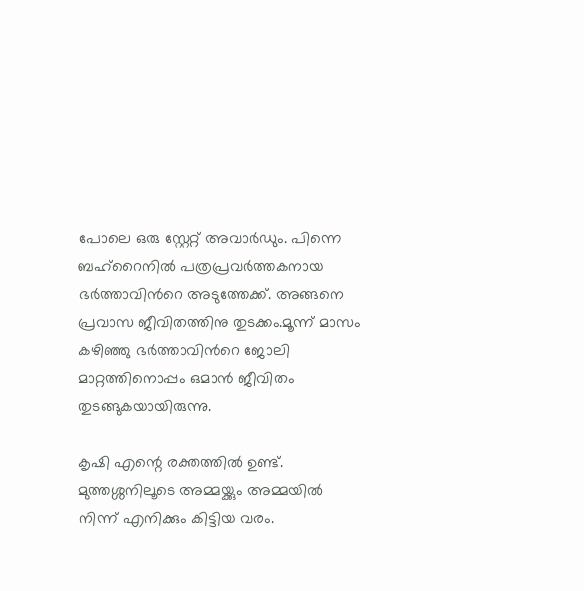പോലെ ഒരു സ്റ്റേറ്റ് അവാർഡും. പിന്നെ ബഹ്റൈനിൽ പത്രപ്രവർത്തകനായ ഭർത്താവിൻറെ അടുത്തേക്ക്. അങ്ങനെ പ്രവാസ ജീവിതത്തിനു തുടക്കം.മൂന്ന് മാസം കഴിഞ്ഞു ഭർത്താവിൻറെ ജോലി മാറ്റത്തിനൊപ്പം ഒമാൻ ജീവിതം തുടങ്ങുകയായിരുന്നു.

കൃഷി എന്റെ രക്തത്തിൽ ഉണ്ട്. മുത്തശ്ശനിലൂടെ അമ്മയ്ക്കും അമ്മയിൽ നിന്ന് എനിക്കും കിട്ടിയ വരം.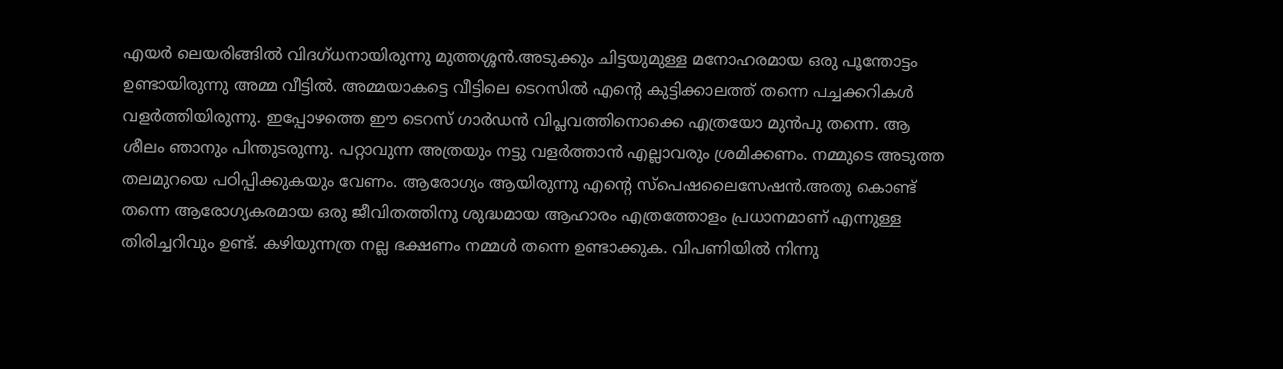എയർ ലെയരിങ്ങിൽ വിദഗ്ധനായിരുന്നു മുത്തശ്ശൻ.അടുക്കും ചിട്ടയുമുള്ള മനോഹരമായ ഒരു പൂന്തോട്ടം ഉണ്ടായിരുന്നു അമ്മ വീട്ടിൽ. അമ്മയാകട്ടെ വീട്ടിലെ ടെറസിൽ എന്റെ കുട്ടിക്കാലത്ത് തന്നെ പച്ചക്കറികൾ വളർത്തിയിരുന്നു. ഇപ്പോഴത്തെ ഈ ടെറസ് ഗാർഡൻ വിപ്ലവത്തിനൊക്കെ എത്രയോ മുൻപു തന്നെ. ആ ശീലം ഞാനും പിന്തുടരുന്നു. പറ്റാവുന്ന അത്രയും നട്ടു വളർത്താൻ എല്ലാവരും ശ്രമിക്കണം. നമ്മുടെ അടുത്ത തലമുറയെ പഠിപ്പിക്കുകയും വേണം. ആരോഗ്യം ആയിരുന്നു എന്റെ സ്പെഷലൈസേഷൻ.അതു കൊണ്ട് തന്നെ ആരോഗ്യകരമായ ഒരു ജീവിതത്തിനു ശുദ്ധമായ ആഹാരം എത്രത്തോളം പ്രധാനമാണ് എന്നുള്ള തിരിച്ചറിവും ഉണ്ട്. കഴിയുന്നത്ര നല്ല ഭക്ഷണം നമ്മൾ തന്നെ ഉണ്ടാക്കുക. വിപണിയിൽ നിന്നു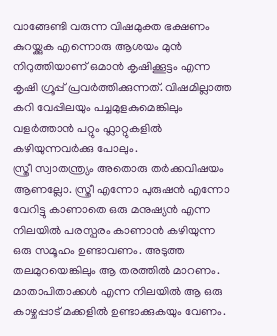വാങ്ങേണ്ടി വരുന്ന വിഷമുക്ത ഭക്ഷണം കുറയ്ക്കുക എന്നൊരു ആശയം മുൻ നിറുത്തിയാണ് ഒമാൻ കൃഷിക്കൂട്ടം എന്ന കൃഷി ഗ്രൂപ്പ് പ്രവർത്തിക്കുന്നത്. വിഷമില്ലാത്ത കറി വേപ്പിലയും പച്ചമുളകുമെങ്കിലും വളർത്താൻ പറ്റും ഫ്ലാറ്റുകളിൽ കഴിയുന്നവർക്കു പോലും.
സ്ത്രീ സ്വാതന്ത്ര്യം അതൊരു തർക്കവിഷയം ആണല്ലോ. സ്ത്രീ എന്നോ പുരുഷൻ എന്നോ വേറിട്ടു കാണാതെ ഒരു മനുഷ്യൻ എന്ന നിലയിൽ പരസ്പരം കാണാൻ കഴിയുന്ന ഒരു സമൂഹം ഉണ്ടാവണം. അടുത്ത തലമുറയെങ്കിലും ആ തരത്തിൽ മാറണം. മാതാപിതാക്കൾ എന്ന നിലയിൽ ആ ഒരു കാഴ്ചപ്പാട് മക്കളിൽ ഉണ്ടാക്കുകയും വേണം.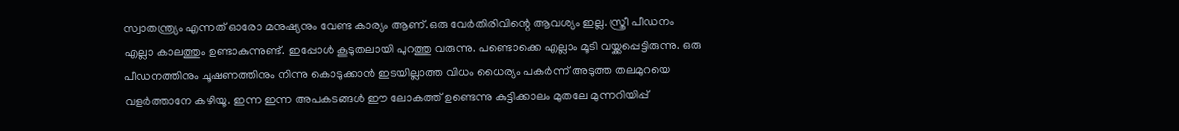സ്വാതന്ത്ര്യം എന്നത് ഓരോ മനുഷ്യനും വേണ്ട കാര്യം ആണ്.ഒരു വേർതിരിവിന്റെ ആവശ്യം ഇല്ല. സ്ത്രീ പീഡനം എല്ലാ കാലത്തും ഉണ്ടാകുന്നുണ്ട്. ഇപ്പോൾ കൂടുതലായി പുറത്തു വരുന്നു. പണ്ടൊക്കെ എല്ലാം മൂടി വയ്ക്കപ്പെട്ടിരുന്നു. ഒരു പീഡനത്തിനും ചൂഷണത്തിനും നിന്നു കൊടുക്കാൻ ഇടയില്ലാത്ത വിധം ധൈര്യം പകർന്ന് അടുത്ത തലമുറയെ വളർത്താനേ കഴിയൂ. ഇന്ന ഇന്ന അപകടങ്ങൾ ഈ ലോകത്ത് ഉണ്ടെന്നു കുട്ടിക്കാലം മുതലേ മുന്നറിയിപ്പ്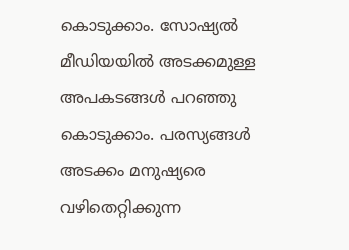കൊടുക്കാം. സോഷ്യൽ മീഡിയയിൽ അടക്കമുള്ള അപകടങ്ങൾ പറഞ്ഞു കൊടുക്കാം. പരസ്യങ്ങൾ അടക്കം മനുഷ്യരെ വഴിതെറ്റിക്കുന്ന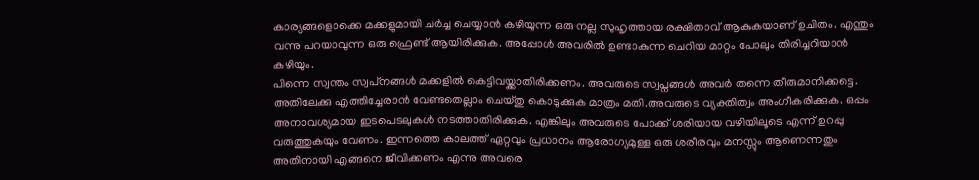കാര്യങ്ങളൊക്കെ മക്കളുമായി ചർച്ച ചെയ്യാൻ കഴിയുന്ന ഒരു നല്ല സുഹൃത്തായ രക്ഷിതാവ് ആകുകയാണ് ഉചിതം. എന്തും വന്നു പറയാവുന്ന ഒരു ഫ്രെണ്ട് ആയിരിക്കുക. അപ്പോൾ അവരിൽ ഉണ്ടാകുന്ന ചെറിയ മാറ്റം പോലും തിരിച്ചറിയാൻ കഴിയും.
പിന്നെ സ്വന്തം സ്വപ്‌നങ്ങൾ മക്കളിൽ കെട്ടിവയ്ക്കാതിരിക്കണം. അവരുടെ സ്വപ്നങ്ങൾ അവർ തന്നെ തീരുമാനിക്കട്ടെ. അതിലേക്കു എത്തിച്ചേരാൻ വേണ്ടതെല്ലാം ചെയ്തു കൊടുക്കുക മാത്രം മതി.അവരുടെ വ്യക്തിത്വം അംഗീകരിക്കുക. ഒപ്പം അനാവശ്യമായ ഇടപെടലുകൾ നടത്താതിരിക്കുക. എങ്കിലും അവരുടെ പോക്ക് ശരിയായ വഴിയിലൂടെ എന്ന് ഉറപ്പു വരുത്തുകയും വേണം. ഇന്നത്തെ കാലത്ത് ഏറ്റവും പ്രധാനം ആരോഗ്യമുള്ള ഒരു ശരീരവും മനസ്സും ആണെന്നതും അതിനായി എങ്ങനെ ജീവിക്കണം എന്നു അവരെ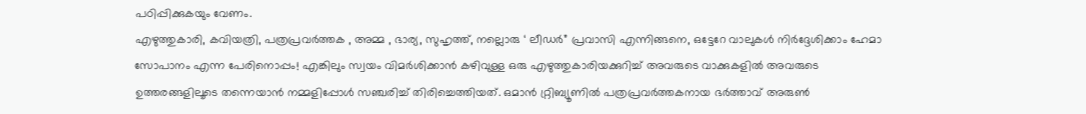പഠിപ്പിക്കുകയും വേണം.
എഴുത്തുകാരി, കവിയത്രി, പത്രപ്രവർത്തക , അമ്മ , ഭാര്യ, സുഹൃത്ത്, നല്ലൊരു ‘ ലീഡർ” പ്രവാസി എന്നിങ്ങനെ, ഒട്ടേറേ വാലുകൾ നിർദ്ദേശിക്കാം ഹേമാ സോപാനം എന്ന പേരിനൊപ്പം! എങ്കിലും സ്വയം വിമർശിക്കാൻ കഴിവുള്ള ഒരു എഴുത്തുകാരിയക്കുറിച്ച് അവരുടെ വാക്കുകളിൽ അവരുടെ ഉത്തരങ്ങളിലൂടെ തന്നെയാൻ നമ്മളിപ്പോൾ സഞ്ചരിച്ച് തിരിച്ചെത്തിയത്. ഒമാൻ റ്റ്രിബ്യൂണിൽ പത്രപ്രവർത്തകനായ ഭർത്താവ് അരുൺ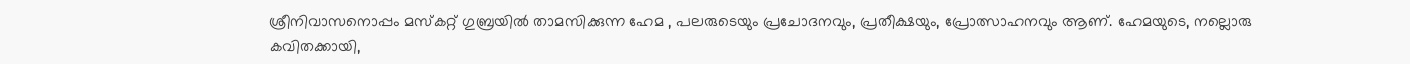ശ്രീനിവാസനൊപ്പം മസ്കറ്റ് ഗുബ്രയിൽ താമസിക്കുന്ന ഹേമ , പലരുടെയും പ്രചോദനവും, പ്രതീക്ഷയും, പ്രോത്സാഹനവും ആണ്. ഹേമയുടെ, നല്ലൊരു കവിതക്കായി,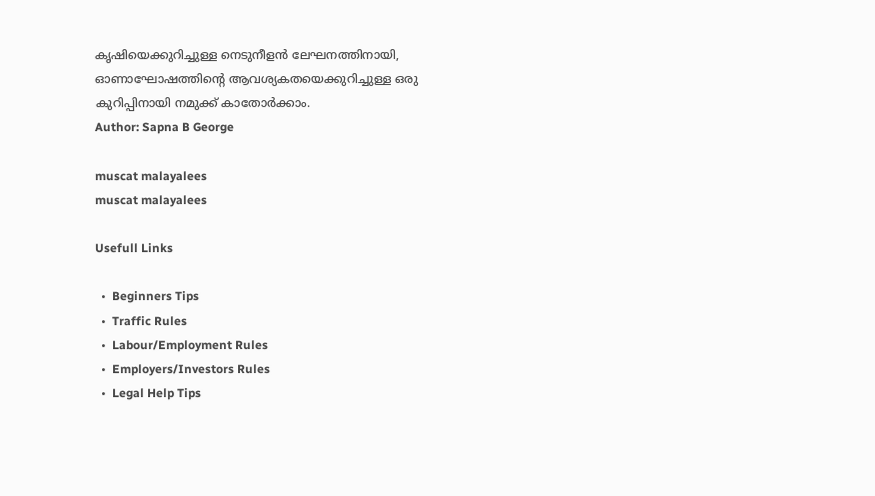കൃഷിയെക്കുറിച്ചുള്ള നെടുനീളൻ ലേഘനത്തിനായി, ഓണാഘോഷത്തിന്റെ ആവശ്യകതയെക്കുറിച്ചുള്ള ഒരു കുറിപ്പിനായി നമുക്ക് കാതോർക്കാം.
Author: Sapna B George

muscat malayalees
muscat malayalees

Usefull Links

  •  Beginners Tips
  •  Traffic Rules
  •  Labour/Employment Rules
  •  Employers/Investors Rules
  •  Legal Help Tips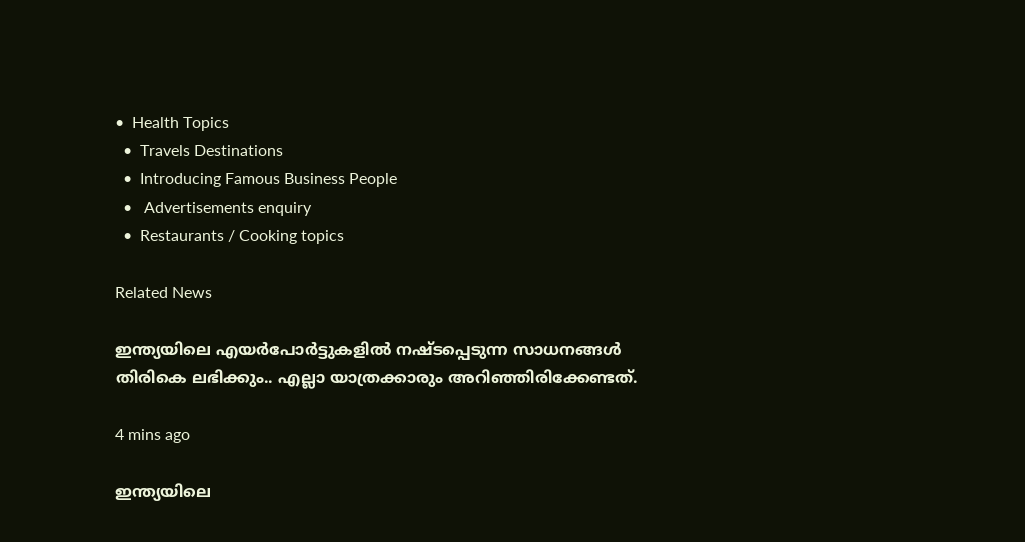•  Health Topics
  •  Travels Destinations
  •  Introducing Famous Business People
  •   Advertisements enquiry
  •  Restaurants / Cooking topics

Related News

ഇന്ത്യയിലെ എയര്‍പോര്‍ട്ടുകളില്‍ നഷ്ടപ്പെടുന്ന സാധനങ്ങള്‍ തിരികെ ലഭിക്കും.. എല്ലാ യാത്രക്കാരും അറിഞ്ഞിരിക്കേണ്ടത്.

4 mins ago

ഇന്ത്യയിലെ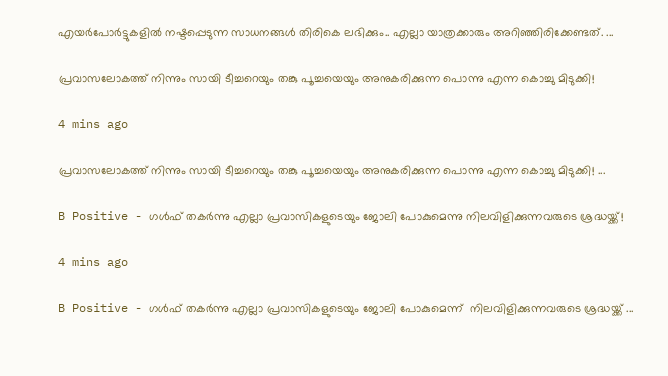എയര്‍പോര്‍ട്ടുകളില്‍ നഷ്ടപ്പെടുന്ന സാധനങ്ങള്‍ തിരികെ ലഭിക്കും.. എല്ലാ യാത്രക്കാരും അറിഞ്ഞിരിക്കേണ്ടത്. ...

പ്രവാസലോകത്ത്‌ നിന്നും സായി ടീച്ചറെയും തങ്കു പൂച്ചയെയും അനുകരിക്കുന്ന പൊന്നു എന്ന കൊച്ചു മിടുക്കി!

4 mins ago

പ്രവാസലോകത്ത്‌ നിന്നും സായി ടീച്ചറെയും തങ്കു പൂച്ചയെയും അനുകരിക്കുന്ന പൊന്നു എന്ന കൊച്ചു മിടുക്കി! ...

B Positive - ഗൾഫ് തകർന്നു എല്ലാ പ്രവാസികളുടെയും ജോലി പോകുമെന്നു നിലവിളിക്കുന്നവരുടെ ശ്രദ്ധയ്ക്ക്!

4 mins ago

B Positive - ഗൾഫ് തകർന്നു എല്ലാ പ്രവാസികളുടെയും ജോലി പോകുമെന്ന്  നിലവിളിക്കുന്നവരുടെ ശ്രദ്ധയ്ക്ക് ...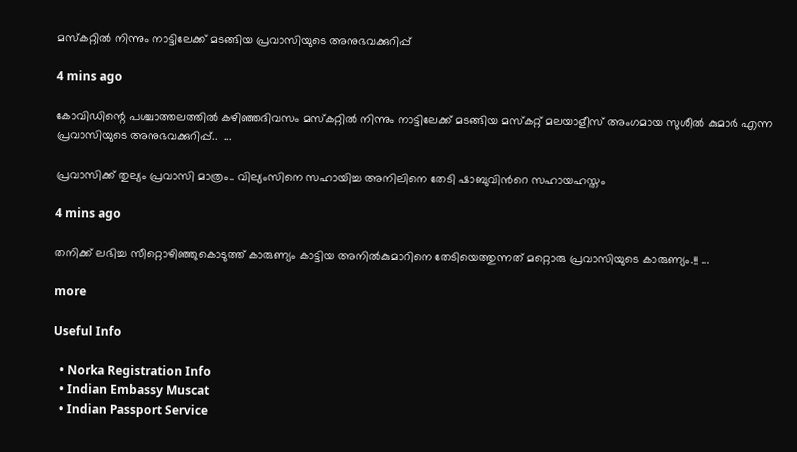മസ്കറ്റില്‍ നിന്നും നാട്ടിലേക്ക് മടങ്ങിയ പ്രവാസിയുടെ അനുഭവക്കുറിപ്പ്

4 mins ago

കോവിഡിന്റെ പശ്ചാത്തലത്തില്‍ കഴിഞ്ഞദിവസം മസ്കറ്റില്‍ നിന്നും നാട്ടിലേക്ക് മടങ്ങിയ മസ്കറ്റ് മലയാളീസ് അംഗമായ സുശീല്‍ കുമാര്‍ എന്ന പ്രവാസിയുടെ അനുഭവക്കുറിപ്പ്..  ...

പ്രവാസിക്ക് തുല്യം പ്രവാസി മാത്രം.. വില്യംസിനെ സഹായിച്ച അനിലിനെ തേടി ഷാബുവിന്‍റെ സഹായഹസ്തം

4 mins ago

തനിക്ക് ലഭിച്ച സീറ്റൊഴിഞ്ഞുകൊടുത്ത് കാരുണ്യം കാട്ടിയ അനിൽകുമാറിനെ തേടിയെത്തുന്നത് മറ്റൊരു പ്രവാസിയുടെ കാരുണ്യം.!! ...

more

Useful Info

  • Norka Registration Info
  • Indian Embassy Muscat
  • Indian Passport Service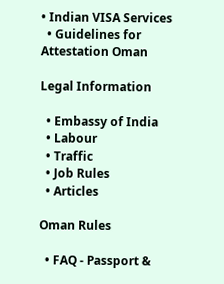• Indian VISA Services
  • Guidelines for Attestation Oman

Legal Information

  • Embassy of India
  • Labour
  • Traffic
  • Job Rules
  • Articles

Oman Rules

  • FAQ - Passport &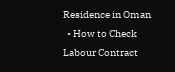Residence in Oman
  • How to Check Labour Contract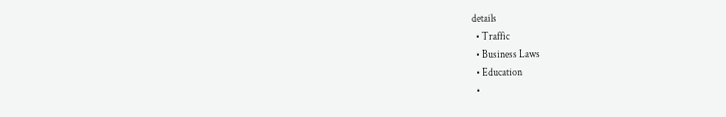details
  • Traffic
  • Business Laws
  • Education
  •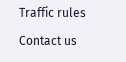Traffic rules

Contact us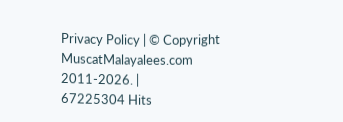Privacy Policy | © Copyright MuscatMalayalees.com 2011-2026. |
67225304 Hits